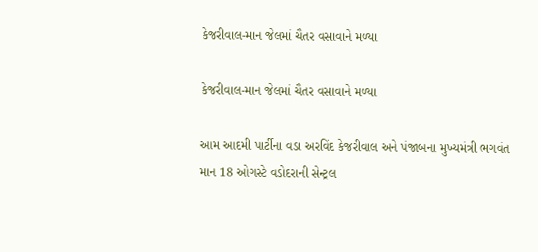કેજરીવાલ-માન જેલમાં ચૈતર વસાવાને મળ્યા

કેજરીવાલ-માન જેલમાં ચૈતર વસાવાને મળ્યા

આમ આદમી પાર્ટીના વડા અરવિંદ કેજરીવાલ અને પંજાબના મુખ્યમંત્રી ભગવંત માન 18 ઓગસ્ટે વડોદરાની સેન્ટ્રલ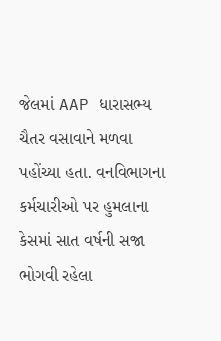જેલમાં AAP ધારાસભ્ય ચૈતર વસાવાને મળવા પહોંચ્યા હતા. વનવિભાગના કર્મચારીઓ પર હુમલાના કેસમાં સાત વર્ષની સજા ભોગવી રહેલા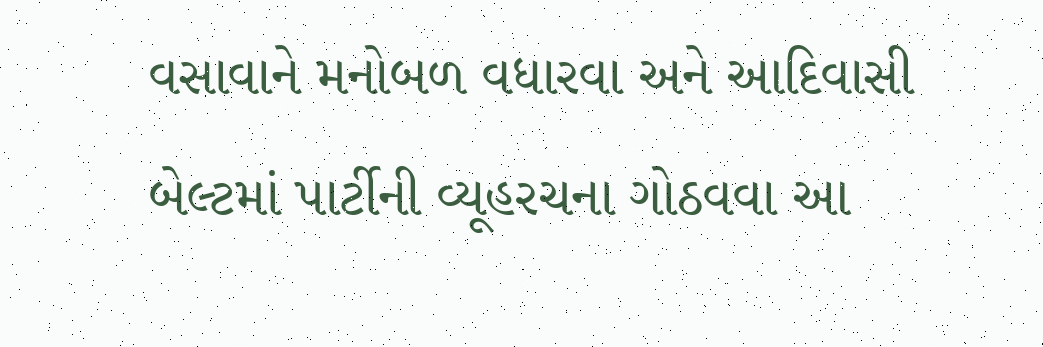વસાવાને મનોબળ વધારવા અને આદિવાસી બેલ્ટમાં પાર્ટીની વ્યૂહરચના ગોઠવવા આ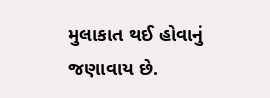મુલાકાત થઈ હોવાનું જણાવાય છે.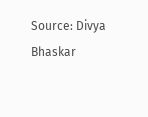Source: Divya Bhaskar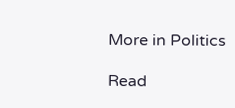More in Politics

Read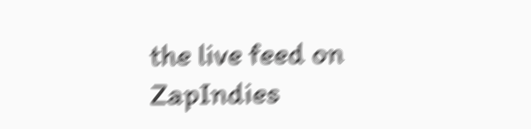the live feed on ZapIndies